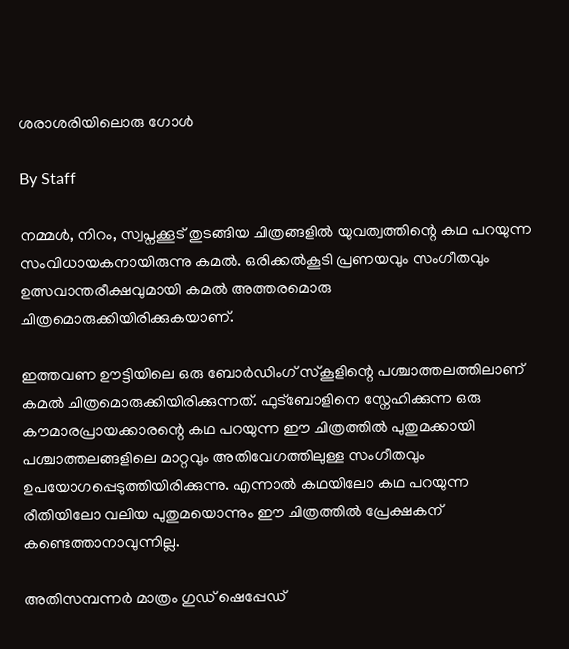ശരാശരിയിലൊരു ഗോള്‍

By Staff

നമ്മള്‍, നിറം, സ്വപ്നക്കൂട് തുടങ്ങിയ ചിത്രങ്ങളില്‍ യുവത്വത്തിന്റെ കഥ പറയുന്ന സംവിധായകനായിരുന്നു കമല്‍. ഒരിക്കല്‍കൂടി പ്രണയവും സംഗീതവും ഉത്സവാന്തരീക്ഷവുമായി കമല്‍ അത്തരമൊരു ചിത്രമൊരുക്കിയിരിക്കുകയാണ്.

ഇത്തവണ ഊട്ടിയിലെ ഒരു ബോര്‍ഡിംഗ് സ്കൂളിന്റെ പശ്ചാത്തലത്തിലാണ് കമല്‍ ചിത്രമൊരുക്കിയിരിക്കുന്നത്. ഫുട്ബോളിനെ സ്നേഹിക്കുന്ന ഒരു കൗമാരപ്രായക്കാരന്റെ കഥ പറയുന്ന ഈ ചിത്രത്തില്‍ പുതുമക്കായി പശ്ചാത്തലങ്ങളിലെ മാറ്റവും അതിവേഗത്തിലുള്ള സംഗീതവും ഉപയോഗപ്പെടുത്തിയിരിക്കുന്നു. എന്നാല്‍ കഥയിലോ കഥ പറയുന്ന രീതിയിലോ വലിയ പുതുമയൊന്നും ഈ ചിത്രത്തില്‍ പ്രേക്ഷകന് കണ്ടെത്താനാവുന്നില്ല.

അതിസമ്പന്നര്‍ മാത്രം ഗുഡ് ഷെപ്പേഡ്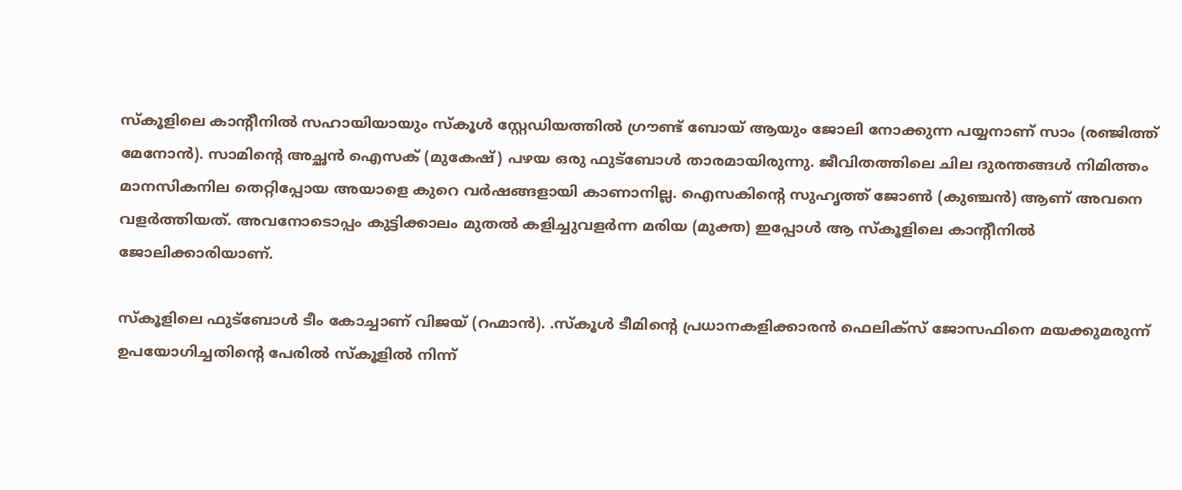സ്കൂളിലെ കാന്റീനില്‍ സഹായിയായും സ്കൂള്‍ സ്റ്റേഡിയത്തില്‍ ഗ്രൗണ്ട് ബോയ് ആയും ജോലി നോക്കുന്ന പയ്യനാണ് സാം (രഞ്ജിത്ത് മേനോന്‍). സാമിന്റെ അച്ഛന്‍ ഐസക് (മുകേഷ്) പഴയ ഒരു ഫുട്ബോള്‍ താരമായിരുന്നു. ജീവിതത്തിലെ ചില ദുരന്തങ്ങള്‍ നിമിത്തം മാനസികനില തെറ്റിപ്പോയ അയാളെ കുറെ വര്‍ഷങ്ങളായി കാണാനില്ല. ഐസകിന്റെ സുഹൃത്ത് ജോണ്‍ (കുഞ്ചന്‍) ആണ് അവനെ വളര്‍ത്തിയത്. അവനോടൊപ്പം കുട്ടിക്കാലം മുതല്‍ കളിച്ചുവളര്‍ന്ന മരിയ (മുക്ത) ഇപ്പോള്‍ ആ സ്കൂളിലെ കാന്റീനില്‍ ജോലിക്കാരിയാണ്.

സ്കൂളിലെ ഫുട്ബോള്‍ ടീം കോച്ചാണ്‌ വിജയ്‌ (റഹ്മാന്‍). .സ്കൂള്‍ ടീമിന്‍റെ പ്രധാനകളിക്കാരന്‍ ഫെലിക്സ്‌ ജോസഫിനെ മയക്കുമരുന്ന് ഉപയോഗിച്ചതിന്റെ പേരില്‍ സ്കൂളില്‍ നിന്ന്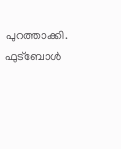പുറത്താക്കി. ഫുട്ബോള്‍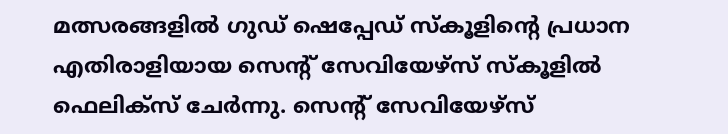മത്സരങ്ങളില്‍ ഗുഡ് ഷെപ്പേഡ് സ്കൂളിന്റെ പ്രധാന എതിരാളിയായ സെന്റ് സേവിയേഴ്സ് സ്കൂളില്‍ ഫെലിക്സ് ചേര്‍ന്നു. സെന്റ് സേവിയേഴ്സ്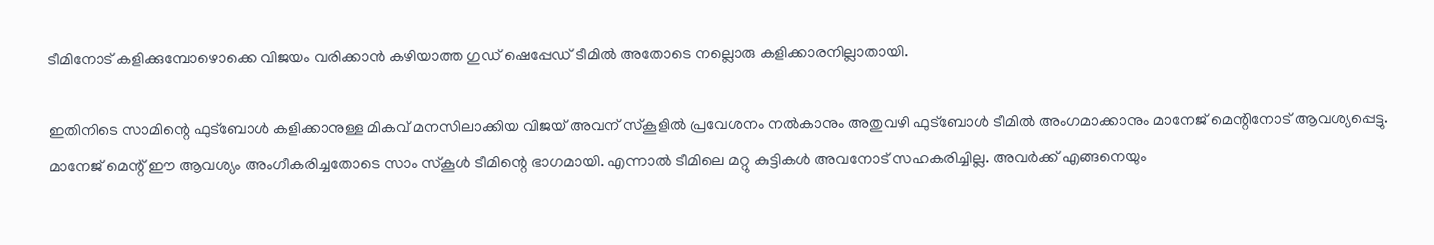ടീമിനോട് കളിക്കുമ്പോഴൊക്കെ വിജയം വരിക്കാന്‍ കഴിയാത്ത ഗുഡ് ഷെപ്പേഡ് ടീമില്‍ അതോടെ നല്ലൊരു കളിക്കാരനില്ലാതായി.

ഇതിനിടെ സാമിന്റെ ഫുട്ബോള്‍ കളിക്കാനുള്ള മികവ് മനസിലാക്കിയ വിജയ് അവന് സ്കൂളില്‍ പ്രവേശനം നല്‍കാനും അതുവഴി ഫുട്ബോള്‍ ടീമില്‍ അംഗമാക്കാനും മാനേജ് മെന്റിനോട് ആവശ്യപ്പെട്ടു. മാനേജ് മെന്റ് ഈ ആവശ്യം അംഗീകരിച്ചതോടെ സാം സ്കൂള്‍ ടീമിന്റെ ഭാഗമായി. എന്നാല്‍ ടീമിലെ മറ്റു കുട്ടികള്‍ അവനോട് സഹകരിച്ചില്ല. അവര്‍ക്ക് എങ്ങനെയും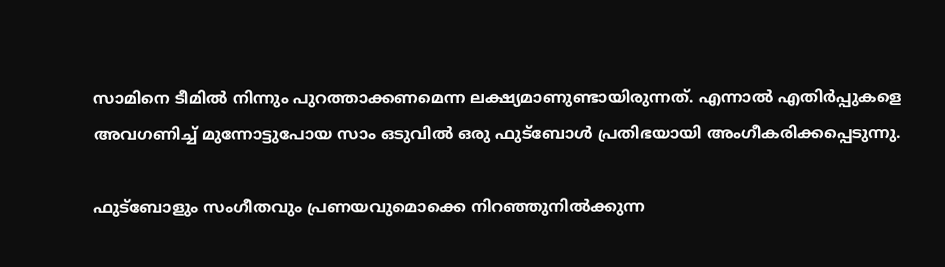സാമിനെ ടീമില്‍ നിന്നും പുറത്താക്കണമെന്ന ലക്ഷ്യമാണുണ്ടായിരുന്നത്. എന്നാല്‍ എതിര്‍പ്പുകളെ അവഗണിച്ച് മുന്നോട്ടുപോയ സാം ഒടുവില്‍ ഒരു ഫുട്ബോള്‍ പ്രതിഭയായി അംഗീകരിക്കപ്പെടുന്നു.

ഫുട്ബോളും സംഗീതവും പ്രണയവുമൊക്കെ നിറഞ്ഞുനില്‍ക്കുന്ന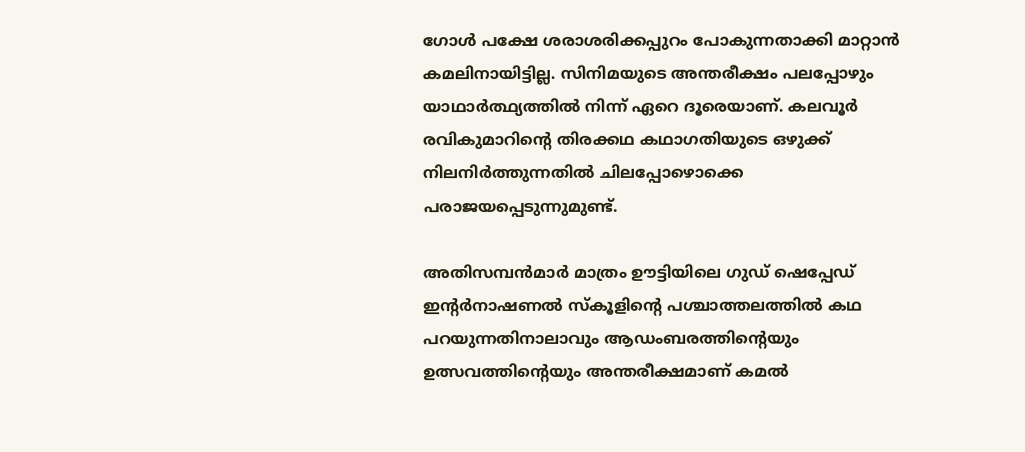ഗോള്‍ പക്ഷേ ശരാശരിക്കപ്പുറം പോകുന്നതാക്കി മാറ്റാന്‍ കമലിനായിട്ടില്ല. സിനിമയുടെ അന്തരീക്ഷം പലപ്പോഴും യാഥാര്‍ത്ഥ്യത്തില്‍ നിന്ന് ഏറെ ദൂരെയാണ്. കലവൂര്‍ രവികുമാറിന്റെ തിരക്കഥ കഥാഗതിയുടെ ഒഴുക്ക് നിലനിര്‍ത്തുന്നതില്‍ ചിലപ്പോഴൊക്കെ പരാജയപ്പെടുന്നുമുണ്ട്.

അതിസമ്പന്‍മാര്‍ മാത്രം ഊട്ടിയിലെ ഗുഡ്‌ ഷെപ്പേഡ്‌ ഇന്‍റര്‍നാഷണല്‍ സ്കൂളിന്റെ പശ്ചാത്തലത്തില്‍ കഥ പറയുന്നതിനാലാവും ആഡംബരത്തിന്റെയും ഉത്സവത്തിന്റെയും അന്തരീക്ഷമാണ് കമല്‍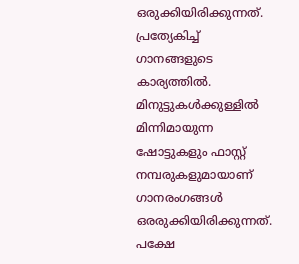ഒരുക്കിയിരിക്കുന്നത്. പ്രത്യേകിച്ച് ഗാനങ്ങളുടെ കാര്യത്തില്‍. മിനുട്ടുകള്‍ക്കുള്ളില്‍ മിന്നിമായുന്ന ഷോട്ടുകളും ഫാസ്റ്റ് നമ്പരുകളുമായാണ് ഗാനരംഗങ്ങള്‍ ഒരരുക്കിയിരിക്കുന്നത്. പക്ഷേ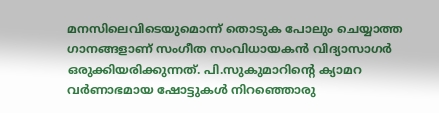മനസിലെവിടെയുമൊന്ന് തൊടുക പോലും ചെയ്യാത്ത ഗാനങ്ങളാണ് സംഗീത സംവിധായകന്‍ വിദ്യാസാഗര്‍ ഒരുക്കിയരിക്കുന്നത്. പി.സുകുമാറിന്റെ ക്യാമറ വര്‍ണാഭമായ ഷോട്ടുകള്‍ നിറഞ്ഞൊരു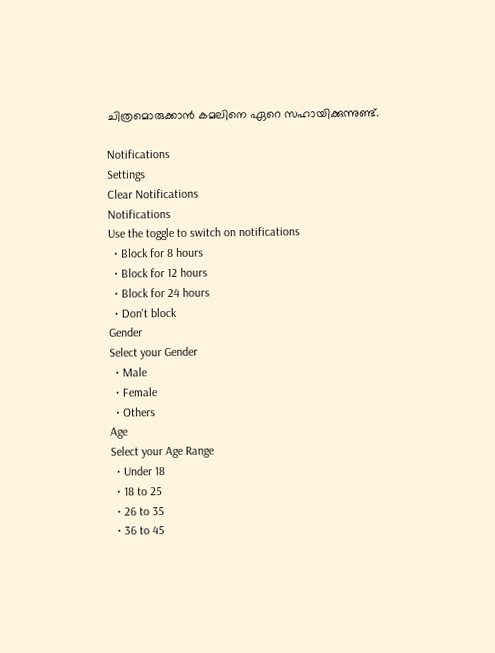ചിത്രമൊരുക്കാന്‍ കമലിനെ ഏറെ സഹായിക്കുന്നുണ്ട്.

Notifications
Settings
Clear Notifications
Notifications
Use the toggle to switch on notifications
  • Block for 8 hours
  • Block for 12 hours
  • Block for 24 hours
  • Don't block
Gender
Select your Gender
  • Male
  • Female
  • Others
Age
Select your Age Range
  • Under 18
  • 18 to 25
  • 26 to 35
  • 36 to 45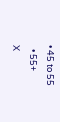• 45 to 55
  • 55+
X